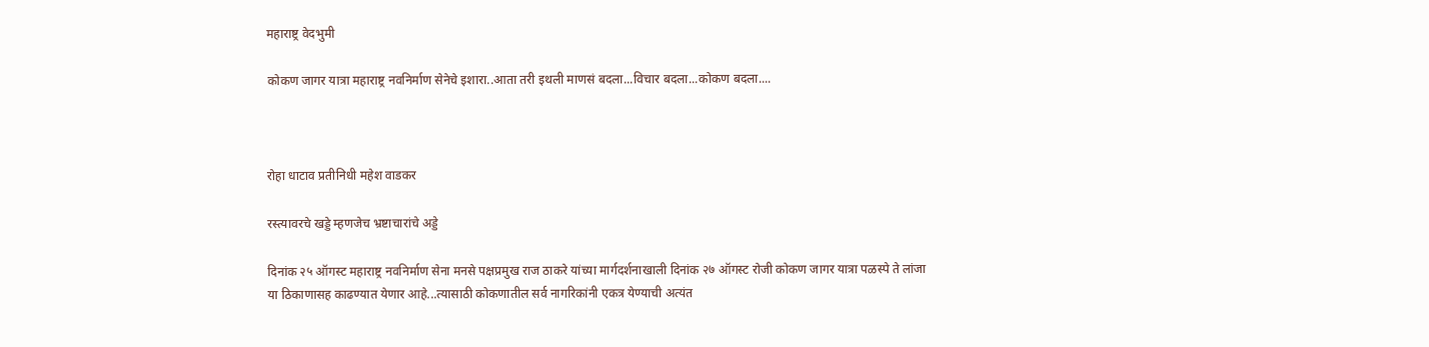महाराष्ट्र वेदभुमी

कोकण जागर यात्रा महाराष्ट्र नवनिर्माण सेनेचे इशारा..आता तरी इथली माणसं बदला...विचार बदला...कोकण बदला....



रोहा धाटाव प्रतीनिधी महेश वाडकर

रस्त्यावरचे खड्डे म्हणजेच भ्रष्टाचारांचे अड्डे

दिनांक २५ ऑगस्ट महाराष्ट्र नवनिर्माण सेना मनसे पक्षप्रमुख राज ठाकरे यांच्या मार्गदर्शनाखाली दिनांक २७ ऑगस्ट रोजी कोकण जागर यात्रा पळस्पे ते लांजा या ठिकाणासह काढण्यात येणार आहे...त्यासाठी कोकणातील सर्व नागरिकांनी एकत्र येण्याची अत्यंत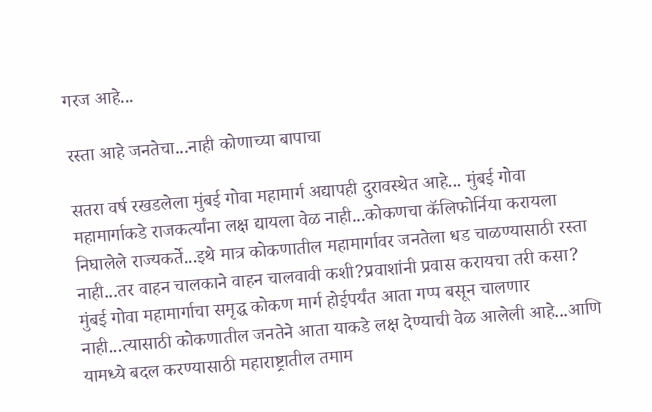गरज आहे...

रस्ता आहे जनतेचा...नाही कोणाच्या बापाचा

सतरा वर्ष रखडलेला मुंबई गोवा महामार्ग अद्यापही दुरावस्थेत आहे... मुंबई गोवा महामार्गाकडे राजकर्त्यांना लक्ष द्यायला वेळ नाही...कोकणचा कॅलिफोर्निया करायला निघालेले राज्यकर्ते...इथे मात्र कोकणातील महामार्गावर जनतेला धड चाळण्यासाठी रस्ता नाही...तर वाहन चालकाने वाहन चालवावी कशी?प्रवाशांनी प्रवास करायचा तरी कसा? मुंबई गोवा महामार्गाचा समृद्ध कोकण मार्ग होईपर्यंत आता गप्प बसून चालणार नाही...त्यासाठी कोकणातील जनतेने आता याकडे लक्ष देण्याची वेळ आलेली आहे...आणि यामध्ये बदल करण्यासाठी महाराष्ट्रातील तमाम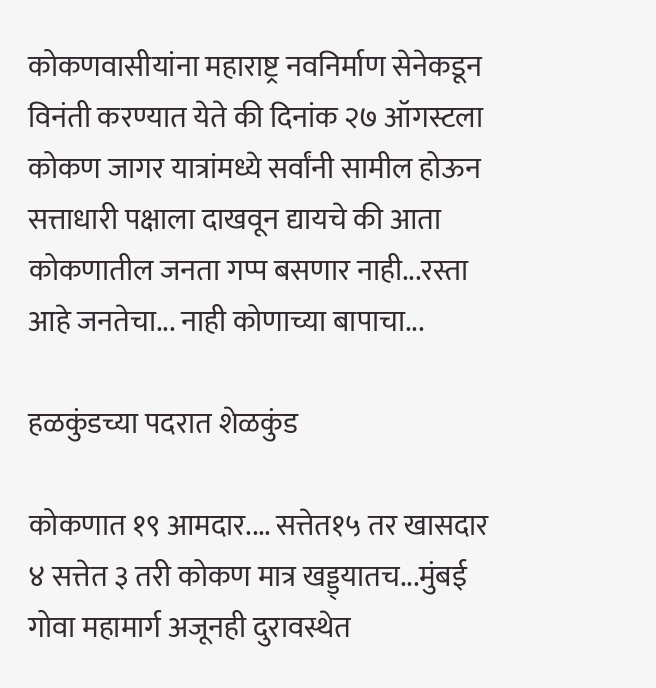कोकणवासीयांना महाराष्ट्र नवनिर्माण सेनेकडून विनंती करण्यात येते की दिनांक २७ ऑगस्टला कोकण जागर यात्रांमध्ये सर्वांनी सामील होऊन सत्ताधारी पक्षाला दाखवून द्यायचे की आता कोकणातील जनता गप्प बसणार नाही...रस्ता आहे जनतेचा... नाही कोणाच्या बापाचा...

हळकुंडच्या पदरात शेळकुंड

कोकणात १९ आमदार.... सत्तेत१५ तर खासदार ४ सत्तेत ३ तरी कोकण मात्र खड्ड्यातच...मुंबई गोवा महामार्ग अजूनही दुरावस्थेत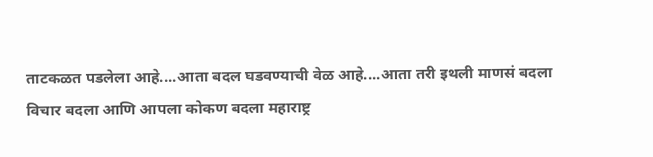ताटकळत पडलेला आहे....आता बदल घडवण्याची वेळ आहे....आता तरी इथली माणसं बदला विचार बदला आणि आपला कोकण बदला महाराष्ट्र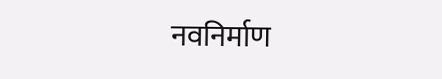नवनिर्माण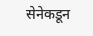सेनेकडून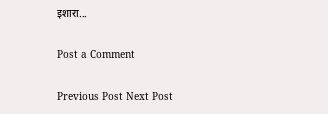इशारा...

Post a Comment

Previous Post Next Post